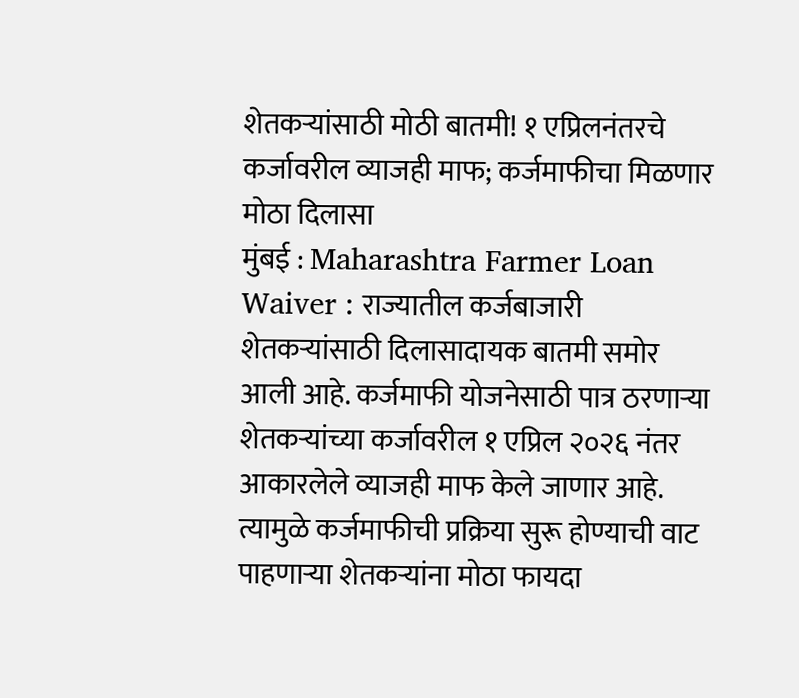शेतकऱ्यांसाठी मोठी बातमी! १ एप्रिलनंतरचे कर्जावरील व्याजही माफ; कर्जमाफीचा मिळणार मोठा दिलासा
मुंबई : Maharashtra Farmer Loan Waiver : राज्यातील कर्जबाजारी शेतकऱ्यांसाठी दिलासादायक बातमी समोर आली आहे. कर्जमाफी योजनेसाठी पात्र ठरणाऱ्या शेतकऱ्यांच्या कर्जावरील १ एप्रिल २०२६ नंतर आकारलेले व्याजही माफ केले जाणार आहे. त्यामुळे कर्जमाफीची प्रक्रिया सुरू होण्याची वाट पाहणाऱ्या शेतकऱ्यांना मोठा फायदा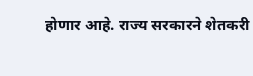होणार आहे. राज्य सरकारने शेतकरी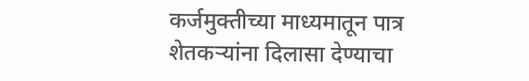कर्जमुक्तीच्या माध्यमातून पात्र शेतकऱ्यांना दिलासा देण्याचा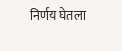निर्णय घेतला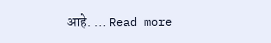आहे. … Read more